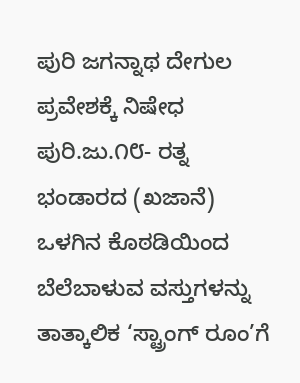ಪುರಿ ಜಗನ್ನಾಥ ದೇಗುಲ ಪ್ರವೇಶಕ್ಕೆ ನಿಷೇಧ
ಪುರಿ.ಜು.೧೮- ರತ್ನ ಭಂಡಾರದ (ಖಜಾನೆ) ಒಳಗಿನ ಕೊಠಡಿಯಿಂದ ಬೆಲೆಬಾಳುವ ವಸ್ತುಗಳನ್ನು ತಾತ್ಕಾಲಿಕ ‘ಸ್ಟ್ರಾಂಗ್ ರೂಂ’ಗೆ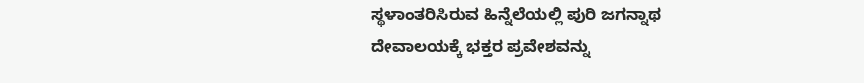ಸ್ಥಳಾಂತರಿಸಿರುವ ಹಿನ್ನೆಲೆಯಲ್ಲಿ ಪುರಿ ಜಗನ್ನಾಥ ದೇವಾಲಯಕ್ಕೆ ಭಕ್ತರ ಪ್ರವೇಶವನ್ನು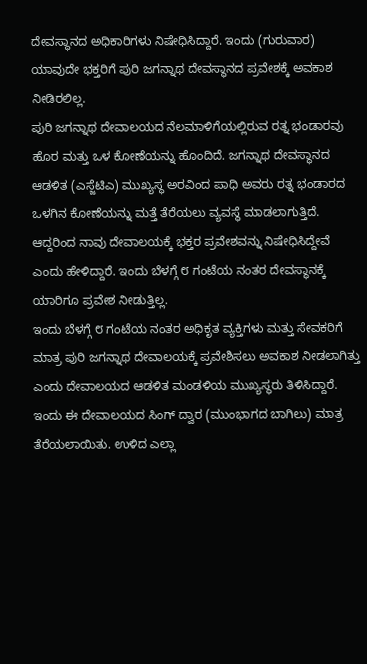ದೇವಸ್ಥಾನದ ಅಧಿಕಾರಿಗಳು ನಿಷೇಧಿಸಿದ್ದಾರೆ. ಇಂದು (ಗುರುವಾರ) ಯಾವುದೇ ಭಕ್ತರಿಗೆ ಪುರಿ ಜಗನ್ನಾಥ ದೇವಸ್ಥಾನದ ಪ್ರವೇಶಕ್ಕೆ ಅವಕಾಶ ನೀಡಿರಲಿಲ್ಲ.
ಪುರಿ ಜಗನ್ನಾಥ ದೇವಾಲಯದ ನೆಲಮಾಳಿಗೆಯಲ್ಲಿರುವ ರತ್ನ ಭಂಡಾರವು ಹೊರ ಮತ್ತು ಒಳ ಕೋಣೆಯನ್ನು ಹೊಂದಿದೆ. ಜಗನ್ನಾಥ ದೇವಸ್ಥಾನದ ಆಡಳಿತ (ಎಸ್ಜೆಟಿಎ) ಮುಖ್ಯಸ್ಥ ಅರವಿಂದ ಪಾಧಿ ಅವರು ರತ್ನ ಭಂಡಾರದ ಒಳಗಿನ ಕೋಣೆಯನ್ನು ಮತ್ತೆ ತೆರೆಯಲು ವ್ಯವಸ್ಥೆ ಮಾಡಲಾಗುತ್ತಿದೆ. ಆದ್ದರಿಂದ ನಾವು ದೇವಾಲಯಕ್ಕೆ ಭಕ್ತರ ಪ್ರವೇಶವನ್ನು ನಿಷೇಧಿಸಿದ್ದೇವೆ ಎಂದು ಹೇಳಿದ್ದಾರೆ. ಇಂದು ಬೆಳಗ್ಗೆ ೮ ಗಂಟೆಯ ನಂತರ ದೇವಸ್ಥಾನಕ್ಕೆ ಯಾರಿಗೂ ಪ್ರವೇಶ ನೀಡುತ್ತಿಲ್ಲ.
ಇಂದು ಬೆಳಗ್ಗೆ ೮ ಗಂಟೆಯ ನಂತರ ಅಧಿಕೃತ ವ್ಯಕ್ತಿಗಳು ಮತ್ತು ಸೇವಕರಿಗೆ ಮಾತ್ರ ಪುರಿ ಜಗನ್ನಾಥ ದೇವಾಲಯಕ್ಕೆ ಪ್ರವೇಶಿಸಲು ಅವಕಾಶ ನೀಡಲಾಗಿತ್ತು ಎಂದು ದೇವಾಲಯದ ಆಡಳಿತ ಮಂಡಳಿಯ ಮುಖ್ಯಸ್ಥರು ತಿಳಿಸಿದ್ದಾರೆ. ಇಂದು ಈ ದೇವಾಲಯದ ಸಿಂಗ್ ದ್ವಾರ (ಮುಂಭಾಗದ ಬಾಗಿಲು) ಮಾತ್ರ ತೆರೆಯಲಾಯಿತು. ಉಳಿದ ಎಲ್ಲಾ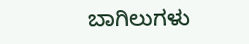ಬಾಗಿಲುಗಳು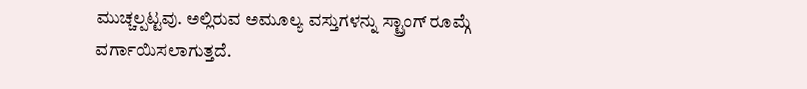ಮುಚ್ಚಲ್ಪಟ್ಟವು. ಅಲ್ಲಿರುವ ಅಮೂಲ್ಯ ವಸ್ತುಗಳನ್ನು ಸ್ಟ್ರಾಂಗ್ ರೂಮ್ಗೆ ವರ್ಗಾಯಿಸಲಾಗುತ್ತದೆ.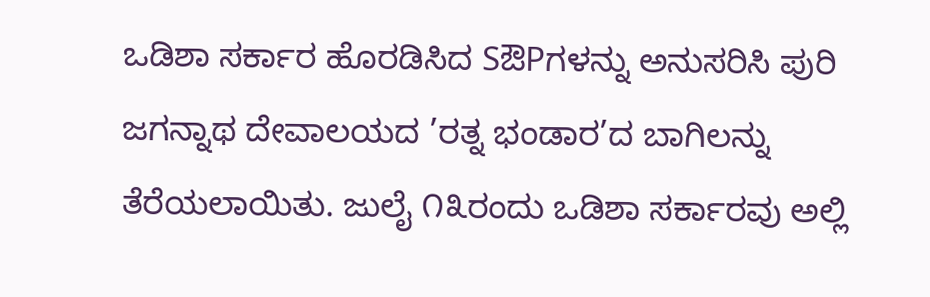ಒಡಿಶಾ ಸರ್ಕಾರ ಹೊರಡಿಸಿದ SಔPಗಳನ್ನು ಅನುಸರಿಸಿ ಪುರಿ ಜಗನ್ನಾಥ ದೇವಾಲಯದ ’ರತ್ನ ಭಂಡಾರ’ದ ಬಾಗಿಲನ್ನು ತೆರೆಯಲಾಯಿತು. ಜುಲೈ ೧೩ರಂದು ಒಡಿಶಾ ಸರ್ಕಾರವು ಅಲ್ಲಿ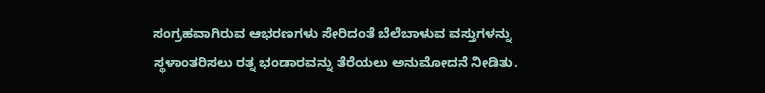ಸಂಗ್ರಹವಾಗಿರುವ ಆಭರಣಗಳು ಸೇರಿದಂತೆ ಬೆಲೆಬಾಳುವ ವಸ್ತುಗಳನ್ನು ಸ್ಥಳಾಂತರಿಸಲು ರತ್ನ ಭಂಡಾರವನ್ನು ತೆರೆಯಲು ಅನುಮೋದನೆ ನೀಡಿತು.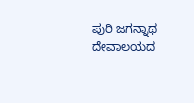ಪುರಿ ಜಗನ್ನಾಥ ದೇವಾಲಯದ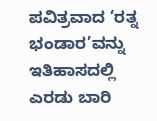ಪವಿತ್ರವಾದ ‘ರತ್ನ ಭಂಡಾರ’ವನ್ನು ಇತಿಹಾಸದಲ್ಲಿ ಎರಡು ಬಾರಿ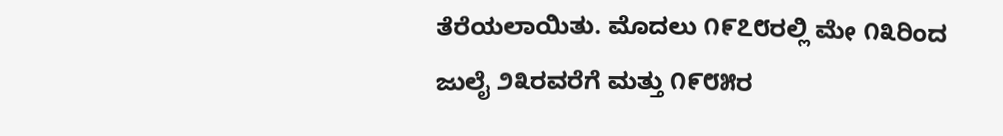ತೆರೆಯಲಾಯಿತು. ಮೊದಲು ೧೯೭೮ರಲ್ಲಿ ಮೇ ೧೩ರಿಂದ ಜುಲೈ ೨೩ರವರೆಗೆ ಮತ್ತು ೧೯೮೫ರ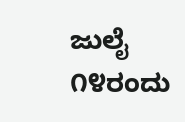ಜುಲೈ ೧೪ರಂದು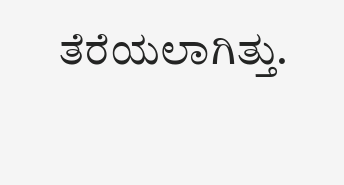ತೆರೆಯಲಾಗಿತ್ತು.